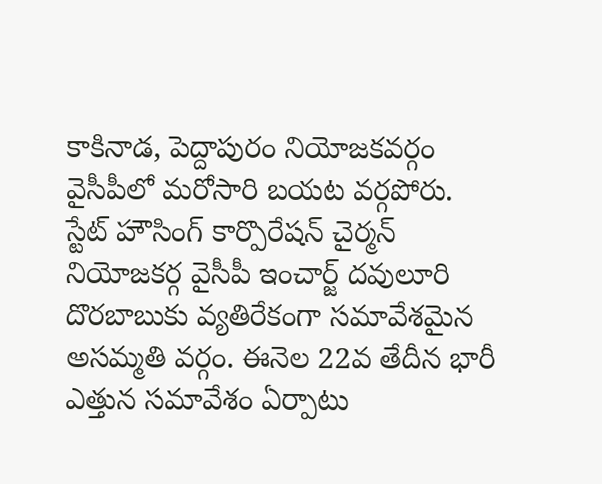కాకినాడ, పెద్దాపురం నియోజకవర్గం వైసీపీలో మరోసారి బయట వర్గపోరు. స్టేట్ హౌసింగ్ కార్పొరేషన్ చైర్మన్ నియోజకర్గ వైసీపీ ఇంచార్జ్ దవులూరి దొరబాబుకు వ్యతిరేకంగా సమావేశమైన అసమ్మతి వర్గం. ఈనెల 22వ తేదీన భారీ ఎత్తున సమావేశం ఏర్పాటు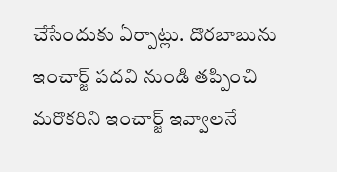చేసేందుకు ఏర్పాట్లు. దొరబాబును ఇంచార్జ్ పదవి నుండి తప్పించి మరొకరిని ఇంచార్జ్ ఇవ్వాలనే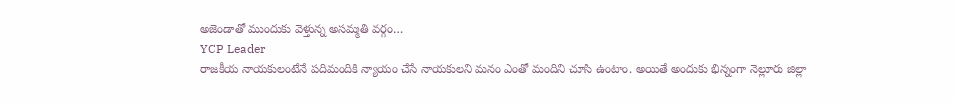అజెండాతో ముందుకు వెళ్తున్న అసమ్మతి వర్గం…
YCP Leader
రాజకీయ నాయకులంటేనే పదిమందికి న్యాయం చేసే నాయకులని మనం ఎంతో మందిని చూసి ఉంటాం. అయితే అందుకు భిన్నంగా నెల్లూరు జిల్లా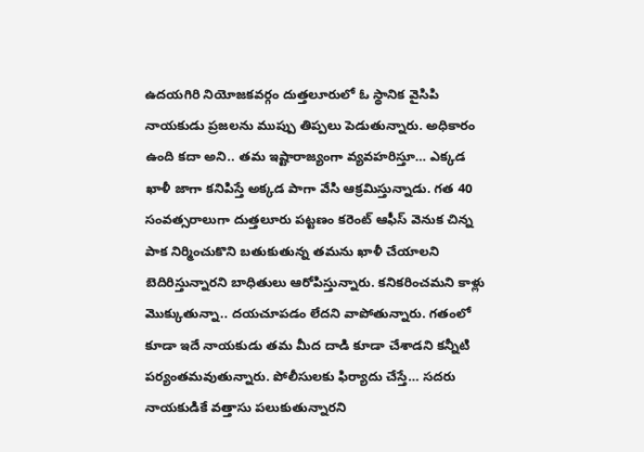ఉదయగిరి నియోజకవర్గం దుత్తలూరులో ఓ స్థానిక వైసిపి నాయకుడు ప్రజలను ముప్పు తిప్పలు పెడుతున్నారు. అధికారం ఉంది కదా అని.. తమ ఇష్టారాజ్యంగా వ్యవహరిస్తూ… ఎక్కడ ఖాళీ జాగా కనిపిస్తే అక్కడ పాగా వేసి ఆక్రమిస్తున్నాడు. గత 40 సంవత్సరాలుగా దుత్తలూరు పట్టణం కరెంట్ ఆఫీస్ వెనుక చిన్న పాక నిర్మించుకొని బతుకుతున్న తమను ఖాళీ చేయాలని బెదిరిస్తున్నారని బాధితులు ఆరోపిస్తున్నారు. కనికరించమని కాళ్లు మొక్కుతున్నా.. దయచూపడం లేదని వాపోతున్నారు. గతంలో కూడా ఇదే నాయకుడు తమ మీద దాడి కూడా చేశాడని కన్నీటి పర్యంతమవుతున్నారు. పోలీసులకు ఫిర్యాదు చేస్తే… సదరు నాయకుడికే వత్తాసు పలుకుతున్నారని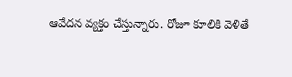ఆవేదన వ్యక్తం చేస్తున్నారు. రోజూ కూలికి వెళితే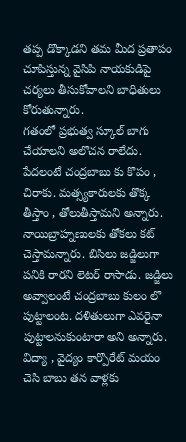తప్ప డొక్కాడని తమ మీద ప్రతాపం చూపిస్తున్న వైసిపి నాయకుడిపై చర్యలు తీసుకోవాలని బాధితులు కోరుతున్నారు.
గతంలో ప్రభుత్వ స్కూల్ బాగు చేయాలని అలొచన రాలేదు. పేదలంటే చంద్రబాబు కు కొపం , చిరాకు. మత్స్యకారులకు తొక్క తీస్తాం , తోలుతీస్తామని అన్నారు. నాయిబ్రాహ్నణులకు తోకలు కట్ చెస్తామన్నారు. బిసిలు జడ్జిలుగా పనికి రారని లెటర్ రాసాడు. జడ్జిలు అవ్వాలంటే చంద్రబాబు కులం లొ పుట్టాలంట. దళితులుగా ఎవరైనా పుట్టాలనుకుంటారా అని అన్నారు. విద్యా , వైద్యం కార్పొరేట్ మయం చెసి బాబు తన వాళ్లకు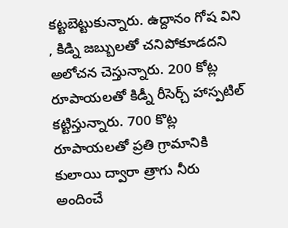కట్టబెట్టుకున్నారు. ఉద్దానం గోష విని , కిడ్ని జబ్బులతో చనిపోకూడదని అలోచన చెస్తున్నారు. 200 కోట్ల రూపాయలతో కిడ్నీ రీసెర్చ్ హాస్పటిల్ కట్టిస్తున్నారు. 700 కొట్ల రూపాయలతో ప్రతి గ్రామానికి కులాయి ద్వారా త్రాగు నీరు అందించే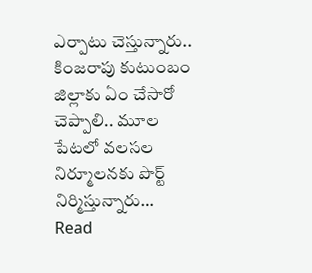ఎర్పాటు చెస్తున్నారు.. కింజరాపు కుటుంబం జిల్లాకు ఏం చేసారో చెప్పాలి.. మూల పేటలో వలసల నిర్మూలనకు పొర్ట్ నిర్మిస్తున్నారు…
Read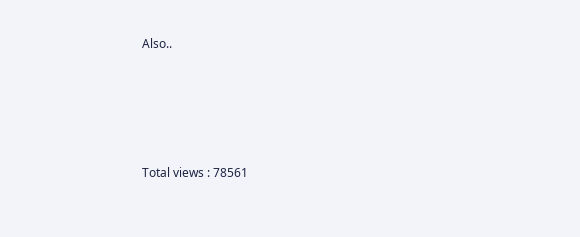Also..





Total views : 78561